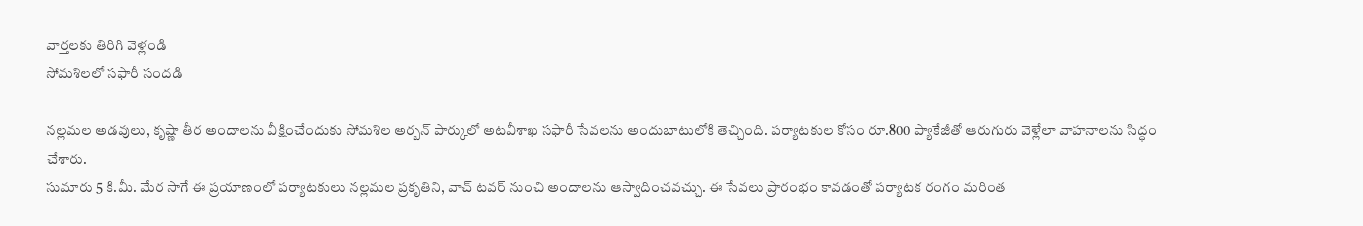వార్తలకు తిరిగి వెళ్లండి
సోమశిలలో సఫారీ సందడి

నల్లమల అడవులు, కృష్ణా తీర అందాలను వీక్షించేందుకు సోమశిల అర్బన్ పార్కులో అటవీశాఖ సఫారీ సేవలను అందుబాటులోకి తెచ్చింది. పర్యాటకుల కోసం రూ.800 ప్యాకేజీతో ఆరుగురు వెళ్లేలా వాహనాలను సిద్ధం చేశారు.
సుమారు 5 కి.మీ. మేర సాగే ఈ ప్రయాణంలో పర్యాటకులు నల్లమల ప్రకృతిని, వాచ్ టవర్ నుంచి అందాలను ఆస్వాదించవచ్చు. ఈ సేవలు ప్రారంభం కావడంతో పర్యాటక రంగం మరింత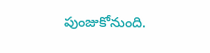పుంజుకోనుంది.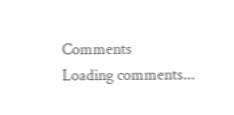Comments
Loading comments...